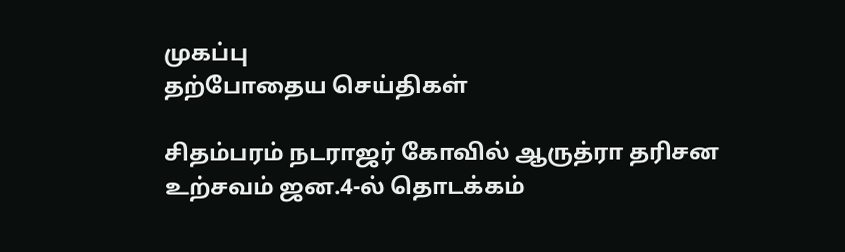முகப்பு
தற்போதைய செய்திகள்

சிதம்பரம் நடராஜர் கோவில் ஆருத்ரா தரிசன உற்சவம் ஜன.4-ல் தொடக்கம்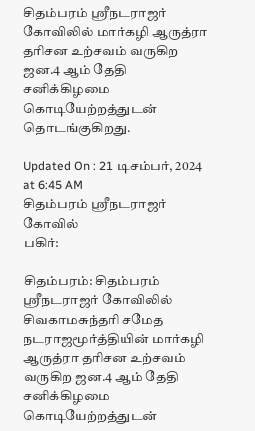சிதம்பரம் ஸ்ரீநடராஜர் கோவிலில் மார்கழி ஆருத்ரா தரிசன உற்சவம் வருகிற ஜன.4 ஆம் தேதி சனிக்கிழமை கொடியேற்றத்துடன் தொடங்குகிறது.

Updated On : 21 டிசம்பர், 2024 at 6:45 AM
சிதம்பரம் ஸ்ரீநடராஜர் கோவில்
பகிர்:

சிதம்பரம்: சிதம்பரம் ஸ்ரீநடராஜர் கோவிலில் சிவகாமசுந்தரி சமேத நடராஜமூர்த்தியின் மார்கழி ஆருத்ரா தரிசன உற்சவம் வருகிற ஜன.4 ஆம் தேதி சனிக்கிழமை கொடியேற்றத்துடன்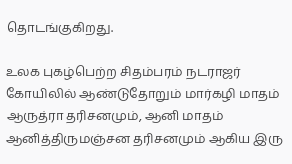தொடங்குகிறது.

உலக புகழ்பெற்ற சிதம்பரம் நடராஜர் கோயிலில் ஆண்டுதோறும் மார்கழி மாதம் ஆருத்ரா தரிசனமும், ஆனி மாதம் ஆனித்திருமஞ்சன தரிசனமும் ஆகிய இரு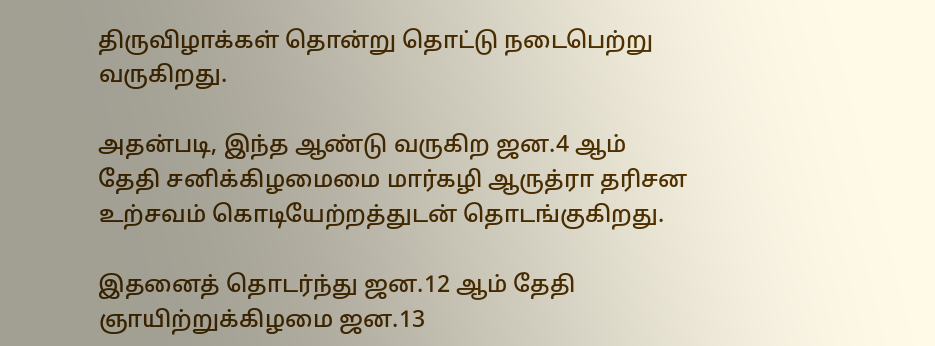திருவிழாக்கள் தொன்று தொட்டு நடைபெற்று வருகிறது.

அதன்படி, இந்த ஆண்டு வருகிற ஜன.4 ஆம் தேதி சனிக்கிழமைமை மார்கழி ஆருத்ரா தரிசன உற்சவம் கொடியேற்றத்துடன் தொடங்குகிறது.

இதனைத் தொடர்ந்து ஜன.12 ஆம் தேதி ஞாயிற்றுக்கிழமை ஜன.13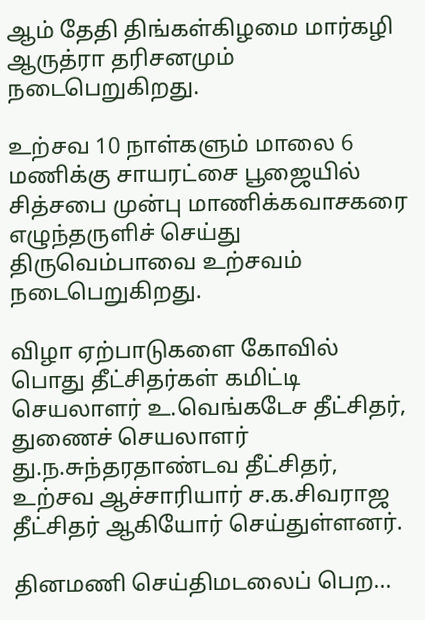ஆம் தேதி திங்கள்கிழமை மார்கழி ஆருத்ரா தரிசனமும் நடைபெறுகிறது.

உற்சவ 10 நாள்களும் மாலை 6 மணிக்கு சாயரட்சை பூஜையில் சித்சபை முன்பு மாணிக்கவாசகரை எழுந்தருளிச் செய்து திருவெம்பாவை உற்சவம் நடைபெறுகிறது.

விழா ஏற்பாடுகளை கோவில் பொது தீட்சிதர்கள் கமிட்டி செயலாளர் உ.வெங்கடேச தீட்சிதர், துணைச் செயலாளர் து.ந.சுந்தரதாண்டவ தீட்சிதர், உற்சவ ஆச்சாரியார் ச.க.சிவராஜ தீட்சிதர் ஆகியோர் செய்துள்ளனர்.

தினமணி செய்திமடலைப் பெற...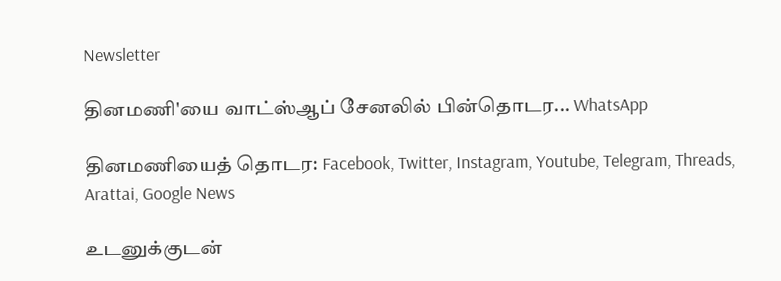Newsletter

தினமணி'யை வாட்ஸ்ஆப் சேனலில் பின்தொடர... WhatsApp

தினமணியைத் தொடர: Facebook, Twitter, Instagram, Youtube, Telegram, Threads, Arattai, Google News

உடனுக்குடன்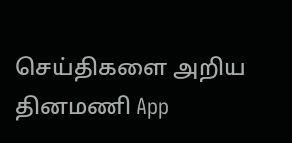செய்திகளை அறிய தினமணி App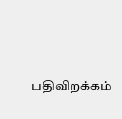பதிவிறக்கம்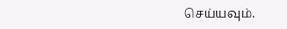செய்யவும்.